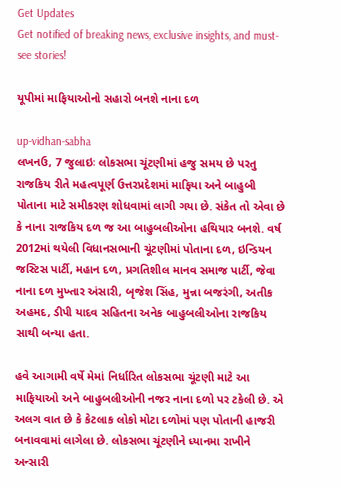Get Updates
Get notified of breaking news, exclusive insights, and must-see stories!

યૂપીમાં માફિયાઓનો સહારો બનશે નાના દળ

up-vidhan-sabha
લખનઉ, 7 જુલાઇઃ લોકસભા ચૂંટણીમાં હજુ સમય છે પરતુ રાજકિય રીતે મહત્વપૂર્ણ ઉત્તરપ્રદેશમાં માફિયા અને બાહુબી પોતાના માટે સમીકરણ શોધવામાં લાગી ગયા છે. સંકેત તો એવા છે કે નાના રાજકિય દળ જ આ બાહુબલીઓના હથિયાર બનશે. વર્ષ 2012માં થયેલી વિધાનસભાની ચૂંટણીમાં પોતાના દળ, ઇન્ડિયન જસ્ટિસ પાર્ટી, મહાન દળ, પ્રગતિશીલ માનવ સમાજ પાર્ટી, જેવા નાના દળ મુખ્તાર અંસારી, બૃજેશ સિંહ, મુન્ના બજરંગી, અતીક અહમદ, ડીપી યાદવ સહિતના અનેક બાહુબલીઓના રાજકિય સાથી બન્યા હતા.

હવે આગામી વર્ષે મેમાં નિર્ધારિત લોકસભા ચૂંટણી માટે આ માફિયાઓ અને બાહુબલીઓની નજર નાના દળો પર ટકેલી છે. એ અલગ વાત છે કે કેટલાક લોકો મોટા દળોમાં પણ પોતાની હાજરી બનાવવામાં લાગેલા છે. લોકસભા ચૂંટણીને ધ્યાનમા રાખીને અન્સારી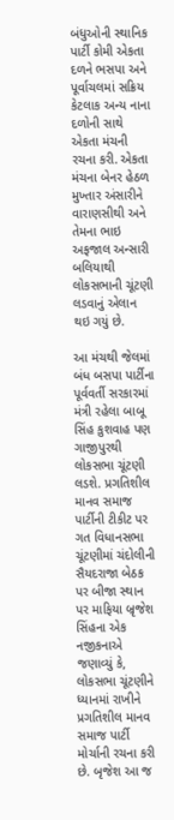બંધુઓની સ્થાનિક પાર્ટી કોમી એકતા દળને ભસપા અને પૂર્વાચલમાં સક્રિય કેટલાક અન્ય નાના દળોની સાથે એકતા મંચની રચના કરી. એકતા મંચના બેનર હેઠળ મુખ્તાર અંસારીને વારાણસીથી અને તેમના ભાઇ અફજાલ અન્સારી બલિયાથી લોકસભાની ચૂંટણી લડવાનું એલાન થઇ ગયું છે.

આ મંચથી જેલમાં બંધ બસપા પાર્ટીના પૂર્વવર્તી સરકારમાં મંત્રી રહેલા બાબૂ સિંહ કુશવાહ પણ ગાજીપુરથી લોકસભા ચૂંટણી લડશે. પ્રગતિશીલ માનવ સમાજ પાર્ટીની ટીકીટ પર ગત વિધાનસભા ચૂંટણીમાં ચંદોલીની સૈયદરાજા બેઠક પર બીજા સ્થાન પર માફિયા બ્રૃજેશ સિંહના એક નજીકનાએ જણાવ્યું કે, લોકસભા ચૂંટણીને ધ્યાનમાં રાખીને પ્રગતિશીલ માનવ સમાજ પાર્ટી મોર્ચાની રચના કરી છે. બૃજેશ આ જ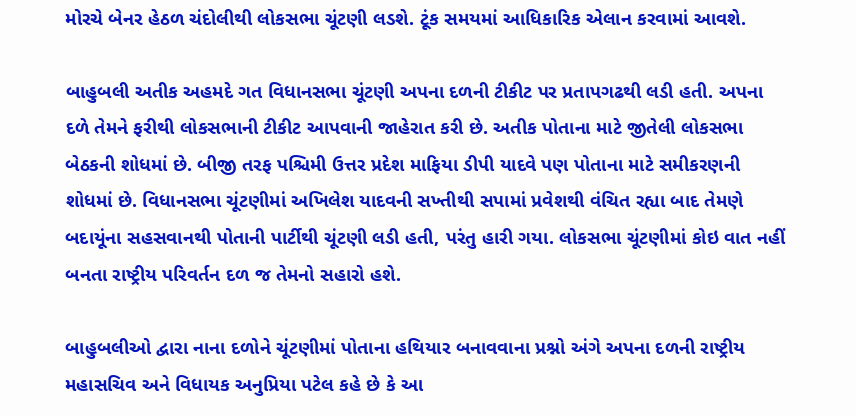મોરચે બેનર હેઠળ ચંદોલીથી લોકસભા ચૂંટણી લડશે. ટૂંક સમયમાં આધિકારિક એલાન કરવામાં આવશે.

બાહુબલી અતીક અહમદે ગત વિધાનસભા ચૂંટણી અપના દળની ટીકીટ પર પ્રતાપગઢથી લડી હતી. અપના દળે તેમને ફરીથી લોકસભાની ટીકીટ આપવાની જાહેરાત કરી છે. અતીક પોતાના માટે જીતેલી લોકસભા બેઠકની શોધમાં છે. બીજી તરફ પશ્ચિમી ઉત્તર પ્રદેશ માફિયા ડીપી યાદવે પણ પોતાના માટે સમીકરણની શોધમાં છે. વિધાનસભા ચૂંટણીમાં અખિલેશ યાદવની સખ્તીથી સપામાં પ્રવેશથી વંચિત રહ્યા બાદ તેમણે બદાયૂંના સહસવાનથી પોતાની પાર્ટીથી ચૂંટણી લડી હતી, પરંતુ હારી ગયા. લોકસભા ચૂંટણીમાં કોઇ વાત નહીં બનતા રાષ્ટ્રીય પરિવર્તન દળ જ તેમનો સહારો હશે.

બાહુબલીઓ દ્વારા નાના દળોને ચૂંટણીમાં પોતાના હથિયાર બનાવવાના પ્રશ્નો અંગે અપના દળની રાષ્ટ્રીય મહાસચિવ અને વિધાયક અનુપ્રિયા પટેલ કહે છે કે આ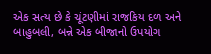એક સત્ય છે કે ચૂંટણીમાં રાજકિય દળ અને બાહુબલી, બન્ને એક બીજાનો ઉપયોગ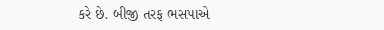કરે છે. બીજી તરફ ભસપાએ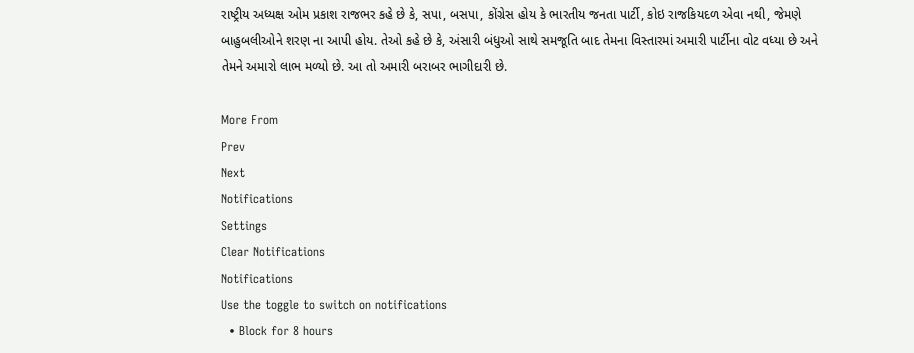રાષ્ટ્રીય અધ્યક્ષ ઓમ પ્રકાશ રાજભર કહે છે કે, સપા, બસપા, કોંગ્રેસ હોય કે ભારતીય જનતા પાર્ટી, કોઇ રાજકિયદળ એવા નથી, જેમણે બાહુબલીઓને શરણ ના આપી હોય. તેઓ કહે છે કે, અંસારી બંધુઓ સાથે સમજૂતિ બાદ તેમના વિસ્તારમાં અમારી પાર્ટીના વોટ વધ્યા છે અને તેમને અમારો લાભ મળ્યો છે. આ તો અમારી બરાબર ભાગીદારી છે.

More From
Prev
Next
Notifications
Settings
Clear Notifications
Notifications
Use the toggle to switch on notifications
  • Block for 8 hours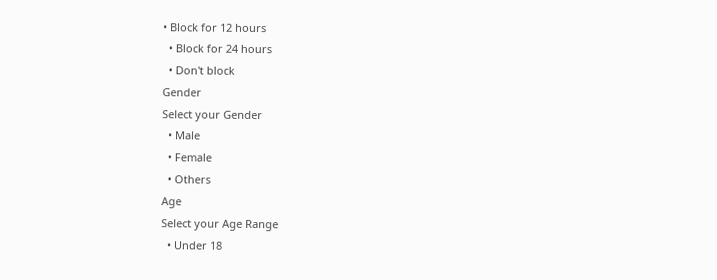• Block for 12 hours
  • Block for 24 hours
  • Don't block
Gender
Select your Gender
  • Male
  • Female
  • Others
Age
Select your Age Range
  • Under 18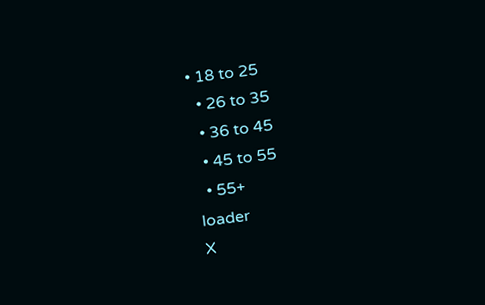• 18 to 25
  • 26 to 35
  • 36 to 45
  • 45 to 55
  • 55+
loader
X